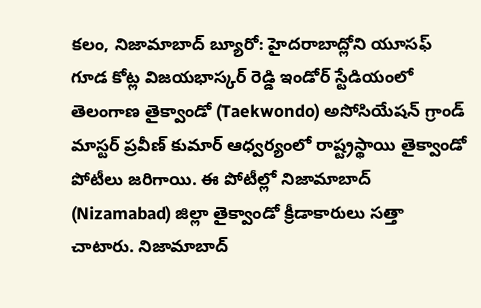కలం, నిజామాబాద్ బ్యూరో: హైదరాబాద్లోని యూసఫ్ గూడ కోట్ల విజయభాస్కర్ రెడ్డి ఇండోర్ స్టేడియంలో తెలంగాణ తైక్వాండో (Taekwondo) అసోసియేషన్ గ్రాండ్ మాస్టర్ ప్రవీణ్ కుమార్ ఆధ్వర్యంలో రాష్ట్రస్థాయి తైక్వాండో పోటీలు జరిగాయి. ఈ పోటీల్లో నిజామాబాద్ (Nizamabad) జిల్లా తైక్వాండో క్రీడాకారులు సత్తా చాటారు. నిజామాబాద్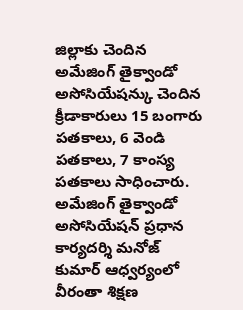జిల్లాకు చెందిన అమేజింగ్ తైక్వాండో అసోసియేషన్కు చెందిన క్రీడాకారులు 15 బంగారు పతకాలు, 6 వెండి పతకాలు, 7 కాంస్య పతకాలు సాధించారు. అమేజింగ్ తైక్వాండో అసోసియేషన్ ప్రధాన కార్యదర్శి మనోజ్ కుమార్ ఆధ్వర్యంలో వీరంతా శిక్షణ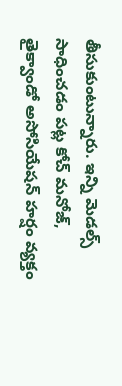తీసుకుంటున్నారు. ఇన్ని మెడల్స్ సాధించడం పట్ల కోచ్ మనోజ్, తైక్వాండో అసోసియేషన్ హర్షం వ్యక్తం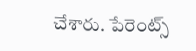చేశారు. పేరెంట్స్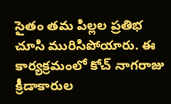సైతం తమ పిల్లల ప్రతిభ చూసి మురిసిపోయారు. ఈ కార్యక్రమంలో కోచ్ నాగరాజు క్రీడాకారుల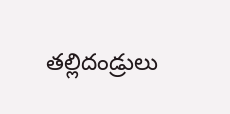తల్లిదండ్రులు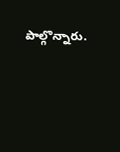పాల్గొన్నారు.